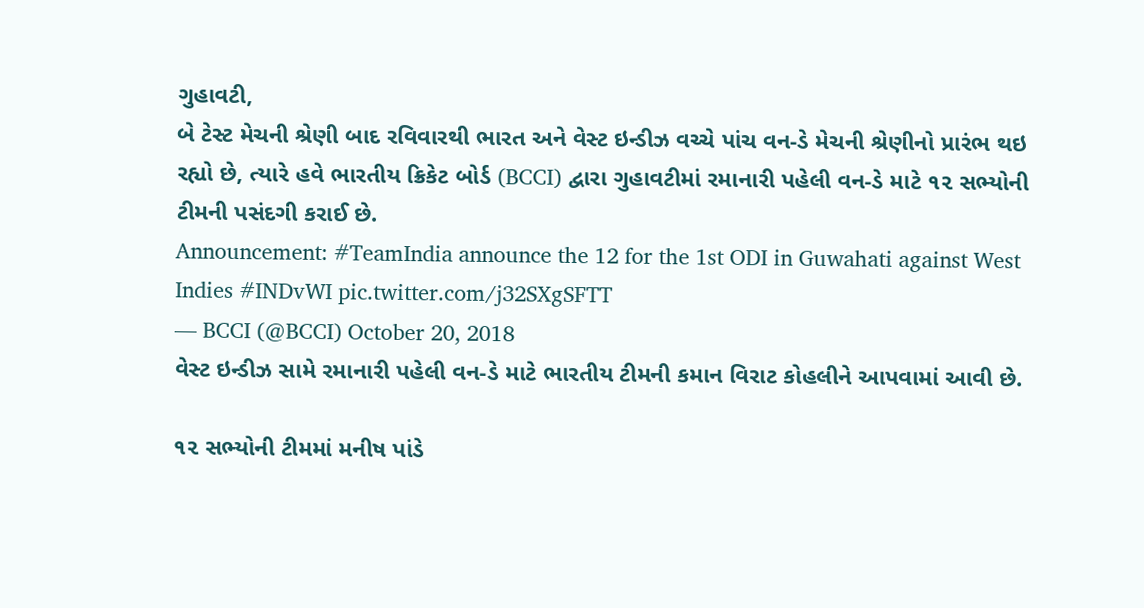ગુહાવટી,
બે ટેસ્ટ મેચની શ્રેણી બાદ રવિવારથી ભારત અને વેસ્ટ ઇન્ડીઝ વચ્ચે પાંચ વન-ડે મેચની શ્રેણીનો પ્રારંભ થઇ રહ્યો છે, ત્યારે હવે ભારતીય ક્રિકેટ બોર્ડ (BCCI) દ્વારા ગુહાવટીમાં રમાનારી પહેલી વન-ડે માટે ૧૨ સભ્યોની ટીમની પસંદગી કરાઈ છે.
Announcement: #TeamIndia announce the 12 for the 1st ODI in Guwahati against West Indies #INDvWI pic.twitter.com/j32SXgSFTT
— BCCI (@BCCI) October 20, 2018
વેસ્ટ ઇન્ડીઝ સામે રમાનારી પહેલી વન-ડે માટે ભારતીય ટીમની કમાન વિરાટ કોહલીને આપવામાં આવી છે.

૧૨ સભ્યોની ટીમમાં મનીષ પાંડે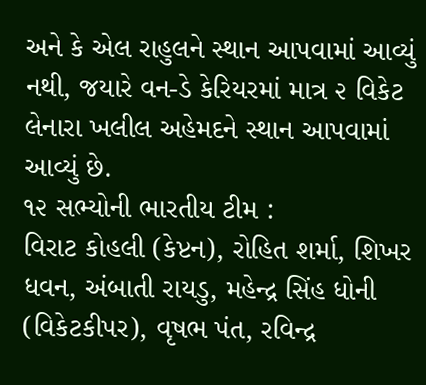અને કે એલ રાહુલને સ્થાન આપવામાં આવ્યું નથી, જયારે વન-ડે કેરિયરમાં માત્ર ૨ વિકેટ લેનારા ખલીલ અહેમદને સ્થાન આપવામાં આવ્યું છે.
૧૨ સભ્યોની ભારતીય ટીમ :
વિરાટ કોહલી (કેપ્ટન), રોહિત શર્મા, શિખર ધવન, અંબાતી રાયડુ, મહેન્દ્ર સિંહ ધોની (વિકેટકીપર), વૃષભ પંત, રવિન્દ્ર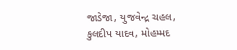જાડેજા, યુજવેન્દ્ર ચહલ, કુલદીપ યાદવ, મોહમ્મદ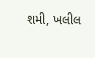શમી, ખલીલ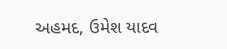અહમદ, ઉમેશ યાદવ